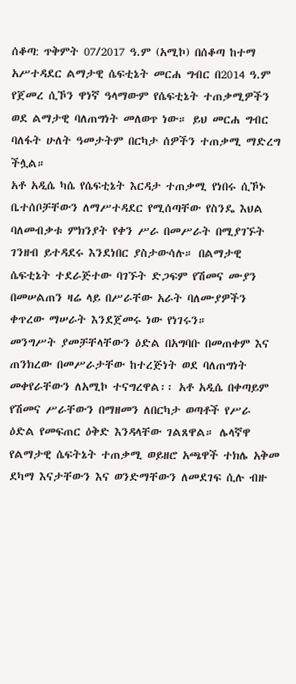ሰቆጣ: ጥቅምት 07/2017 ዓ.ም (አሚኮ) በሰቆጣ ከተማ አሥተዳደር ልማታዊ ሴፍቲኔት መርሐ ግብር በ2014 ዓ.ም የጀመረ ሲኾን ዋነኛ ዓላማውም የሴፍቲኔት ተጠቃሚዎችን ወደ ልማታዊ ባለጠግነት መለወጥ ነው። ይህ መርሐ ግብር ባለፋት ሁለት ዓመታትም በርካታ ሰዎችን ተጠቃሚ ማድረግ ችሏል።
አቶ አዲሴ ካሴ የሴፍቲኔት እርዳታ ተጠቃሚ የነበሩ ሲኾኑ ቤተሰቦቻቸውን ለማሥተዳደር የሚሰጣቸው የስንዴ እህል ባለመብቃቱ ምክንያት የቀን ሥራ በመሥራት በሚያገኙት ገንዘብ ይተዳደሩ እንደነበር ያስታውሳሉ። በልማታዊ ሴፍቲኔት ተደራጅተው ባገኙት ድጋፍም የሽመና ሙያን በመሠልጠን ዛሬ ላይ በሥራቸው አራት ባለሙያዎችን ቀጥረው ማሠራት እንደጀመሩ ነው የነገሩን።
መንግሥት ያመቻቸላቸውን ዕድል በአግባቡ በመጠቀም እና ጠንክረው በመሥራታቸው ከተረጅነት ወደ ባለጠግነት መቀየራቸውን ለአሚኮ ተናግረዋል፡፡ አቶ አዲሴ በቀጣይም የሽመና ሥራቸውን በማዘመን ለበርካታ ወጣቶች የሥራ ዕድል የመፍጠር ዕቅድ እንዳላቸው ገልጸዋል። ሌላኛዋ የልማታዊ ሴፍትኔት ተጠቃሚ ወይዘሮ አጫዋች ተክሌ አቅመ ደካማ እናታቸውን እና ወንድማቸውን ለመደገፍ ሲሉ ብዙ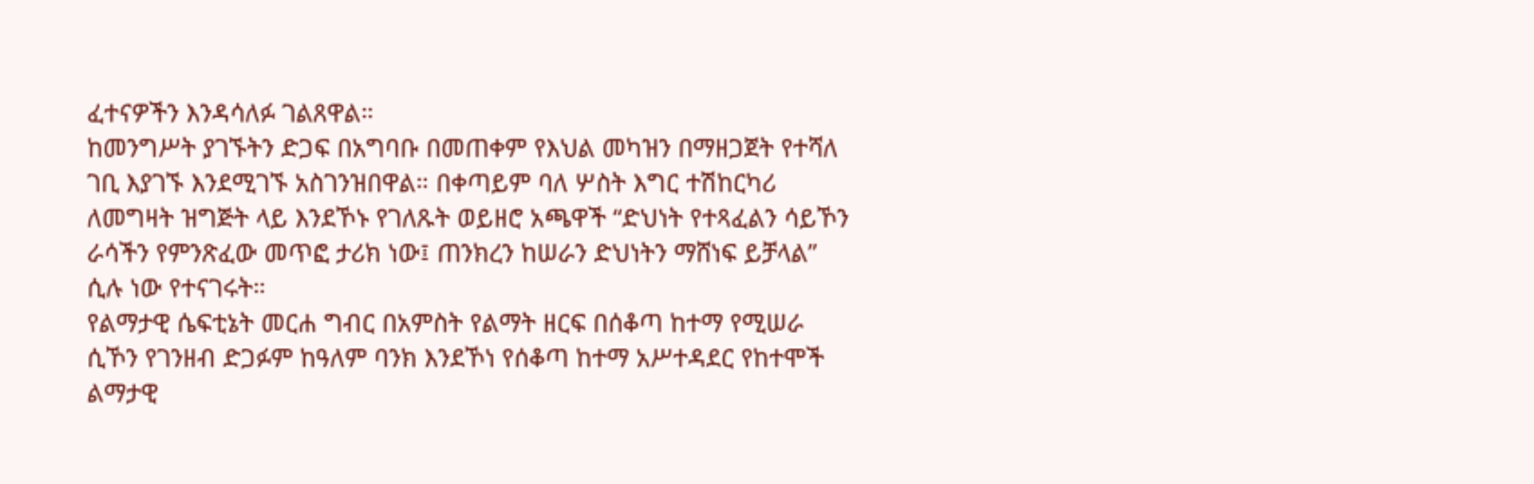ፈተናዎችን እንዳሳለፉ ገልጸዋል።
ከመንግሥት ያገኙትን ድጋፍ በአግባቡ በመጠቀም የእህል መካዝን በማዘጋጀት የተሻለ ገቢ እያገኙ እንደሚገኙ አስገንዝበዋል። በቀጣይም ባለ ሦስት እግር ተሽከርካሪ ለመግዛት ዝግጅት ላይ እንደኾኑ የገለጹት ወይዘሮ አጫዋች “ድህነት የተጻፈልን ሳይኾን ራሳችን የምንጽፈው መጥፎ ታሪክ ነው፤ ጠንክረን ከሠራን ድህነትን ማሸነፍ ይቻላል” ሲሉ ነው የተናገሩት።
የልማታዊ ሴፍቲኔት መርሐ ግብር በአምስት የልማት ዘርፍ በሰቆጣ ከተማ የሚሠራ ሲኾን የገንዘብ ድጋፉም ከዓለም ባንክ እንደኾነ የሰቆጣ ከተማ አሥተዳደር የከተሞች ልማታዊ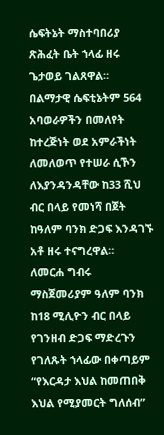ሴፍትኔት ማስተባበሪያ ጽሕፈት ቤት ኀላፊ ዘሩ ጌታወይ ገልጸዋል። በልማታዊ ሴፍቲኔትም 564 አባወራዎችን በመለየት ከተረጅነት ወደ አምራችነት ለመለወጥ የተሠራ ሲኾን ለእያንዳንዳቸው ከ33 ሺህ ብር በላይ የመነሻ በጀት ከዓለም ባንክ ድጋፍ እንዳገኙ አቶ ዘሩ ተናግረዋል።
ለመርሐ ግብሩ ማስጀመሪያም ዓለም ባንክ ከ18 ሚሊዮን ብር በላይ የገንዘብ ድጋፍ ማድረጉን የገለጹት ኀላፊው በቀጣይም “የእርዳታ እህል ከመጠበቅ እህል የሚያመርት ግለሰብ”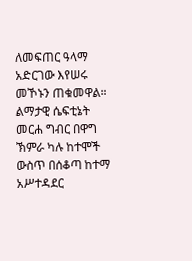ለመፍጠር ዓላማ አድርገው እየሠሩ መኾኑን ጠቁመዋል። ልማታዊ ሴፍቲኔት መርሐ ግብር በዋግ ኽምራ ካሉ ከተሞች ውስጥ በሰቆጣ ከተማ አሥተዳደር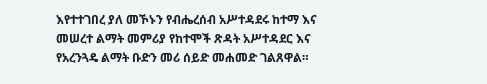እየተተገበረ ያለ መኾኑን የብሔረሰብ አሥተዳደሩ ከተማ እና መሠረተ ልማት መምሪያ የከተሞች ጽዳት አሥተዳደር እና የአረንጓዴ ልማት ቡድን መሪ ሰይድ መሐመድ ገልጸዋል።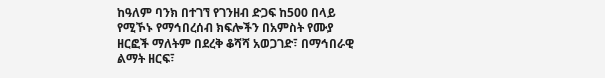ከዓለም ባንክ በተገኘ የገንዘብ ድጋፍ ከ500 በላይ የሚኾኑ የማኅበረሰብ ክፍሎችን በአምስት የሙያ ዘርፎች ማለትም በደረቅ ቆሻሻ አወጋገድ፣ በማኅበራዊ ልማት ዘርፍ፣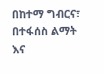በከተማ ግብርና፣ በተፋሰስ ልማት እና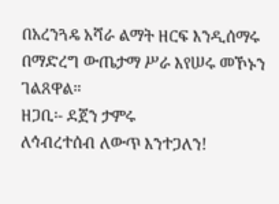በአረንጓዴ አሻራ ልማት ዘርፍ እንዲሰማሩ በማድረግ ውጤታማ ሥራ እየሠሩ መኾኑን ገልጸዋል።
ዘጋቢ፡- ደጀን ታምሩ
ለኅብረተሰብ ለውጥ እንተጋለን!